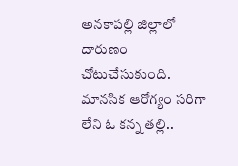అనకాపల్లి జిల్లాలో దారుణం చోటుచేసుకుంది. మానసిక ఆరోగ్యం సరిగా లేని ఓ కన్న తల్లి..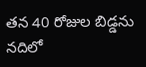తన 40 రోజుల బిడ్డను నదిలో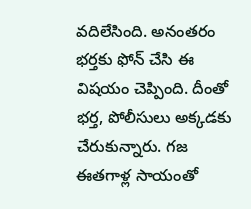వదిలేసింది. అనంతరం భర్తకు ఫోన్ చేసి ఈ విషయం చెప్పింది. దీంతో భర్త, పోలీసులు అక్కడకు చేరుకున్నారు. గజ ఈతగాళ్ల సాయంతో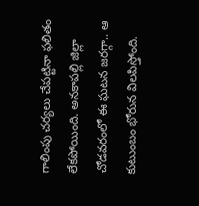గాలింపు చర్యలు చేపట్టినా ఫలితం లేకపోయింది. అనకాపల్లి జిల్లా చోడవరంలో ఈ ఘటన జరగ్గా.. ఆ కుటుంబం భోరున విలపిస్తోంది.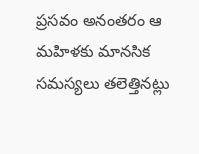ప్రసవం అనంతరం ఆ మహిళకు మానసిక సమస్యలు తలెత్తినట్లు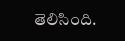తెలిసింది.